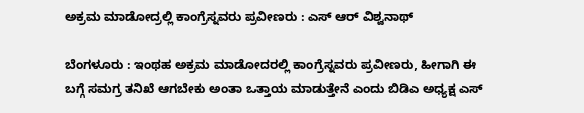ಅಕ್ರಮ ಮಾಡೋದ್ರಲ್ಲಿ ಕಾಂಗ್ರೆಸ್ನವರು ಪ್ರವೀಣರು : ಎಸ್ ಆರ್ ವಿಶ್ವನಾಥ್

ಬೆಂಗಳೂರು : ಇಂಥಹ ಅಕ್ರಮ ಮಾಡೋದರಲ್ಲಿ ಕಾಂಗ್ರೆಸ್ನವರು ಪ್ರವೀಣರು, ಹೀಗಾಗಿ ಈ ಬಗ್ಗೆ ಸಮಗ್ರ ತನಿಖೆ ಆಗಬೇಕು ಅಂತಾ ಒತ್ತಾಯ ಮಾಡುತ್ತೇನೆ ಎಂದು ಬಿಡಿಎ ಅಧ್ಯಕ್ಷ ಎಸ್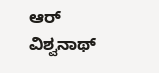ಆರ್ ವಿಶ್ವನಾಥ್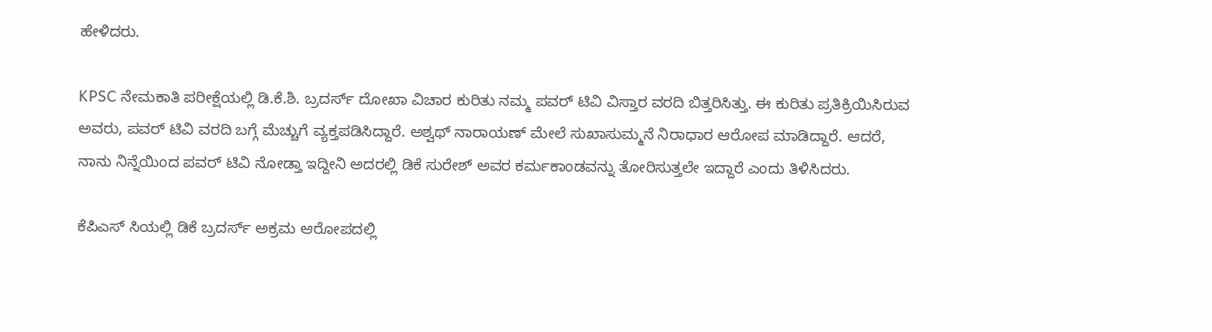ಹೇಳಿದರು.

KPSC ನೇಮಕಾತಿ ಪರೀಕ್ಷೆಯಲ್ಲಿ ಡಿ.ಕೆ.ಶಿ. ಬ್ರದರ್ಸ್ ದೋಖಾ ವಿಚಾರ ಕುರಿತು ನಮ್ಮ ಪವರ್ ಟಿವಿ ವಿಸ್ತಾರ ವರದಿ ಬಿತ್ತರಿಸಿತ್ತು. ಈ ಕುರಿತು ಪ್ರತಿಕ್ರಿಯಿಸಿರುವ ಅವರು, ಪವರ್ ಟಿವಿ ವರದಿ ಬಗ್ಗೆ ಮೆಚ್ಚುಗೆ ವ್ಯಕ್ತಪಡಿಸಿದ್ದಾರೆ. ಅಶ್ವಥ್ ನಾರಾಯಣ್ ಮೇಲೆ ಸುಖಾಸುಮ್ಮನೆ ನಿರಾಧಾರ ಆರೋಪ ಮಾಡಿದ್ದಾರೆ. ಆದರೆ, ನಾನು ನಿನ್ನೆಯಿಂದ ಪವರ್ ಟಿವಿ ನೋಡ್ತಾ ಇದ್ದೀನಿ ಅದರಲ್ಲಿ ಡಿಕೆ ಸುರೇಶ್ ಅವರ ಕರ್ಮಕಾಂಡವನ್ನು ತೋರಿಸುತ್ತಲೇ ಇದ್ದಾರೆ ಎಂದು ತಿಳಿಸಿದರು.

ಕೆಪಿಎಸ್ ಸಿಯಲ್ಲಿ ಡಿಕೆ ಬ್ರದರ್ಸ್ ಅಕ್ರಮ ಆರೋಪದಲ್ಲಿ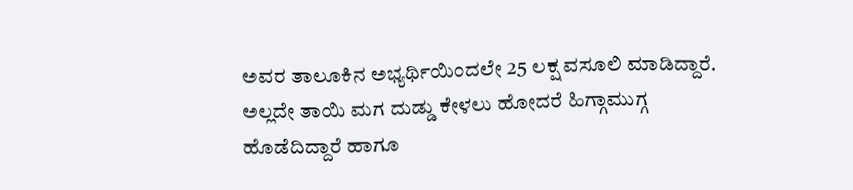ಅವರ ತಾಲೂಕಿನ ಅಭ್ಯರ್ಥಿಯಿಂದಲೇ 25 ಲಕ್ಷ ವಸೂಲಿ ಮಾಡಿದ್ದಾರೆ. ಅಲ್ಲದೇ ತಾಯಿ ಮಗ ದುಡ್ಡು ಕೇಳಲು ಹೋದರೆ ಹಿಗ್ಗಾಮುಗ್ಗ ಹೊಡೆದಿದ್ದಾರೆ ಹಾಗೂ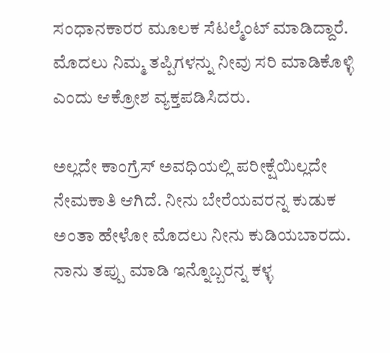ಸಂಧಾನಕಾರರ ಮೂಲಕ ಸೆಟಲ್ಮೆಂಟ್ ಮಾಡಿದ್ದಾರೆ. ಮೊದಲು ನಿಮ್ಮ ತಪ್ಪಿಗಳನ್ನು ನೀವು ಸರಿ ಮಾಡಿಕೊಳ್ಳಿ ಎಂದು ಆಕ್ರೋಶ ವ್ಯಕ್ತಪಡಿಸಿದರು.

ಅಲ್ಲದೇ ಕಾಂಗ್ರೆಸ್ ಅವಧಿಯಲ್ಲಿ ಪರೀಕ್ಷೆಯಿಲ್ಲದೇ ನೇಮಕಾತಿ ಆಗಿದೆ. ನೀನು ಬೇರೆಯವರನ್ನ ಕುಡುಕ ಅಂತಾ ಹೇಳೋ ಮೊದಲು ನೀನು ಕುಡಿಯಬಾರದು. ನಾನು ತಪ್ಪು ಮಾಡಿ ಇನ್ನೊಬ್ಬರನ್ನ ಕಳ್ಳ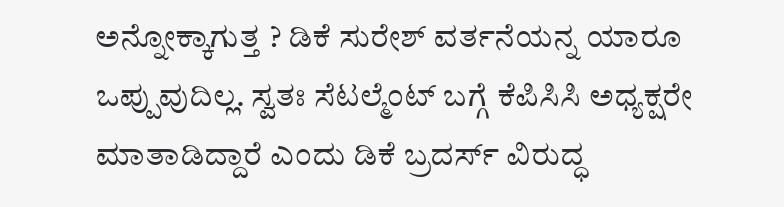ಅನ್ನೋಕ್ಕಾಗುತ್ತ ? ಡಿಕೆ ಸುರೇಶ್ ವರ್ತನೆಯನ್ನ ಯಾರೂ ಒಪ್ಪುವುದಿಲ್ಲ. ಸ್ವತಃ ಸೆಟಲ್ಮೆಂಟ್ ಬಗ್ಗೆ ಕೆಪಿಸಿಸಿ ಅಧ್ಯಕ್ಷರೇ ಮಾತಾಡಿದ್ದಾರೆ ಎಂದು ಡಿಕೆ ಬ್ರದರ್ಸ್ ವಿರುದ್ಧ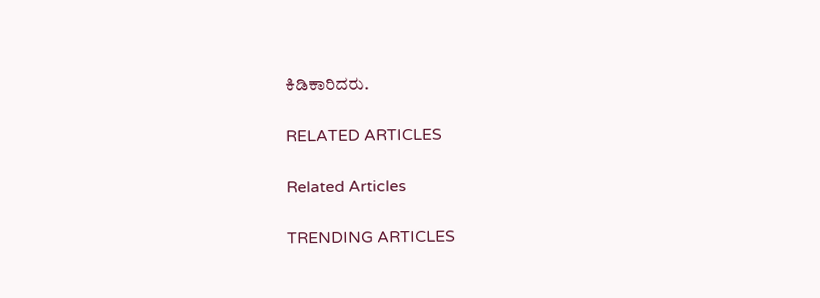ಕಿಡಿಕಾರಿದರು.

RELATED ARTICLES

Related Articles

TRENDING ARTICLES